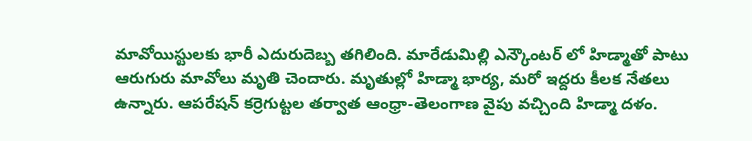మావోయిస్టులకు భారీ ఎదురుదెబ్బ తగిలింది. మారేడుమిల్లి ఎన్కౌంటర్ లో హిడ్మాతో పాటు ఆరుగురు మావోలు మృతి చెందారు. మృతుల్లో హిడ్మా భార్య, మరో ఇద్దరు కీలక నేతలు ఉన్నారు. ఆపరేషన్ కర్రెగుట్టల తర్వాత ఆంధ్రా-తెలంగాణ వైపు వచ్చింది హిడ్మా దళం.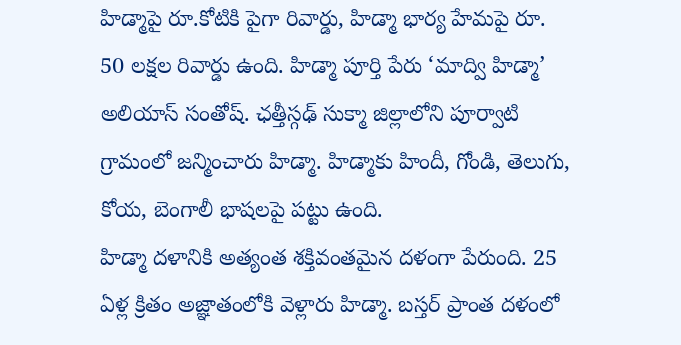హిడ్మాపై రూ.కోటికి పైగా రివార్డు, హిడ్మా భార్య హేమపై రూ. 50 లక్షల రివార్డు ఉంది. హిడ్మా పూర్తి పేరు ‘మాద్వి హిడ్మా’ అలియాస్ సంతోష్. ఛత్తీస్గఢ్ సుక్మా జిల్లాలోని పూర్వాటి గ్రామంలో జన్మించారు హిడ్మా. హిడ్మాకు హిందీ, గోండి, తెలుగు, కోయ, బెంగాలీ భాషలపై పట్టు ఉంది.
హిడ్మా దళానికి అత్యంత శక్తివంతమైన దళంగా పేరుంది. 25 ఏళ్ల క్రితం అజ్ఞాతంలోకి వెళ్లారు హిడ్మా. బస్తర్ ప్రాంత దళంలో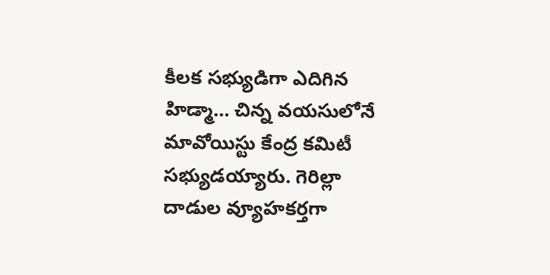కీలక సభ్యుడిగా ఎదిగిన హిడ్మా… చిన్న వయసులోనే మావోయిస్టు కేంద్ర కమిటీ సభ్యుడయ్యారు. గెరిల్లా దాడుల వ్యూహకర్తగా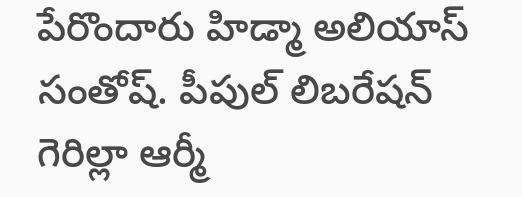పేరొందారు హిడ్మా అలియాస్ సంతోష్. పీపుల్ లిబరేషన్ గెరిల్లా ఆర్మీ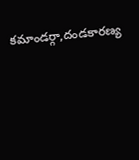కమాండర్గా,దండకారణ్య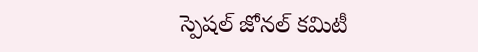స్పెషల్ జోనల్ కమిటీ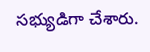సభ్యుడిగా చేశారు.